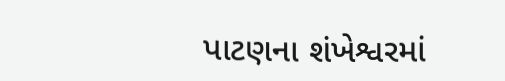પાટણના શંખેશ્વરમાં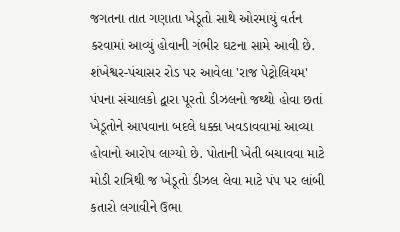જગતના તાત ગણાતા ખેડૂતો સાથે ઓરમાયું વર્તન કરવામાં આવ્યું હોવાની ગંભીર ઘટના સામે આવી છે. શંખેશ્વર-પંચાસર રોડ પર આવેલા 'રાજ પેટ્રોલિયમ' પંપના સંચાલકો દ્વારા પૂરતો ડીઝલનો જથ્થો હોવા છતાં ખેડૂતોને આપવાના બદલે ધક્કા ખવડાવવામાં આવ્યા હોવાનો આરોપ લાગ્યો છે. પોતાની ખેતી બચાવવા માટે મોડી રાત્રિથી જ ખેડૂતો ડીઝલ લેવા માટે પંપ પર લાંબી કતારો લગાવીને ઉભા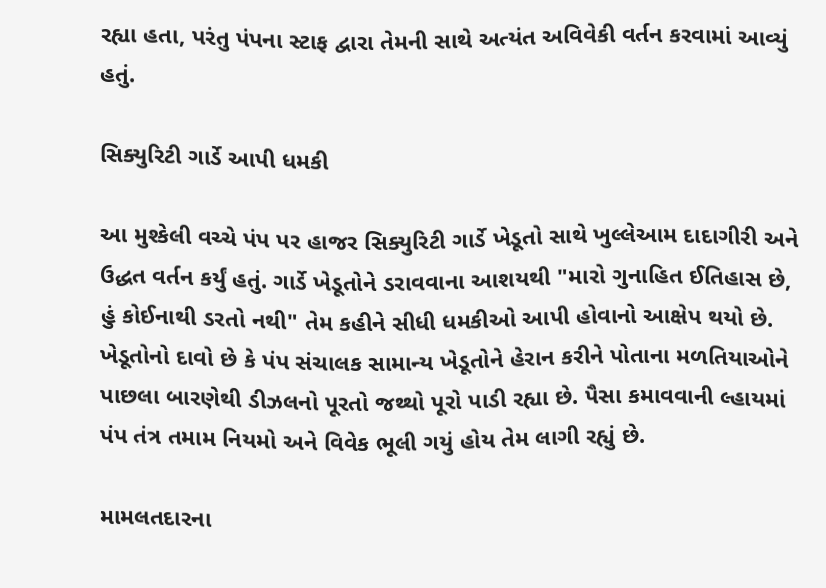રહ્યા હતા, પરંતુ પંપના સ્ટાફ દ્વારા તેમની સાથે અત્યંત અવિવેકી વર્તન કરવામાં આવ્યું હતું.

સિક્યુરિટી ગાર્ડે આપી ધમકી

આ મુશ્કેલી વચ્ચે પંપ પર હાજર સિક્યુરિટી ગાર્ડે ખેડૂતો સાથે ખુલ્લેઆમ દાદાગીરી અને ઉદ્ધત વર્તન કર્યું હતું. ગાર્ડે ખેડૂતોને ડરાવવાના આશયથી "મારો ગુનાહિત ઈતિહાસ છે, હું કોઈનાથી ડરતો નથી" તેમ કહીને સીધી ધમકીઓ આપી હોવાનો આક્ષેપ થયો છે. ખેડૂતોનો દાવો છે કે પંપ સંચાલક સામાન્ય ખેડૂતોને હેરાન કરીને પોતાના મળતિયાઓને પાછલા બારણેથી ડીઝલનો પૂરતો જથ્થો પૂરો પાડી રહ્યા છે. પૈસા કમાવવાની લ્હાયમાં પંપ તંત્ર તમામ નિયમો અને વિવેક ભૂલી ગયું હોય તેમ લાગી રહ્યું છે.

મામલતદારના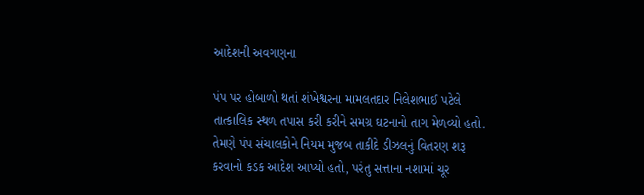આદેશની અવગણના

પંપ પર હોબાળો થતાં શંખેશ્વરના મામલતદાર નિલેશભાઈ પટેલે તાત્કાલિક સ્થળ તપાસ કરી કરીને સમગ્ર ઘટનાનો તાગ મેળવ્યો હતો. તેમણે પંપ સંચાલકોને નિયમ મુજબ તાકીદે ડીઝલનું વિતરણ શરૂ કરવાનો કડક આદેશ આપ્યો હતો, પરંતુ સત્તાના નશામાં ચૂર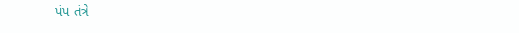પંપ તંત્રે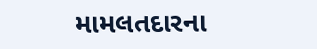મામલતદારના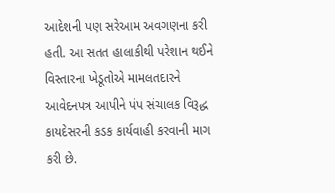આદેશની પણ સરેઆમ અવગણના કરી હતી. આ સતત હાલાકીથી પરેશાન થઈને વિસ્તારના ખેડૂતોએ મામલતદારને આવેદનપત્ર આપીને પંપ સંચાલક વિરૂદ્ધ કાયદેસરની કડક કાર્યવાહી કરવાની માગ કરી છે.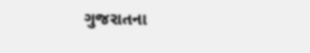ગુજરાતના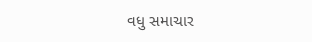વધુ સમાચાર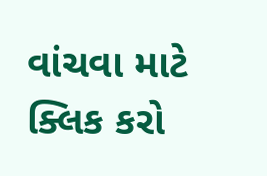વાંચવા માટે ક્લિક કરો